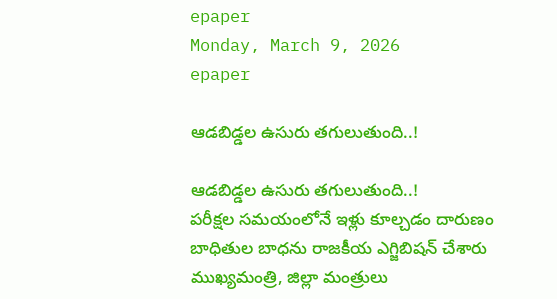epaper
Monday, March 9, 2026
epaper

ఆడబిడ్డల ఉసురు తగులుతుంది..!

ఆడబిడ్డల ఉసురు తగులుతుంది..!
పరీక్షల సమయంలోనే ఇళ్లు కూల్చడం దారుణం
బాధితుల బాధను రాజకీయ ఎగ్జిబిషన్ చేశారు
ముఖ్యమంత్రి, జిల్లా మంత్రులు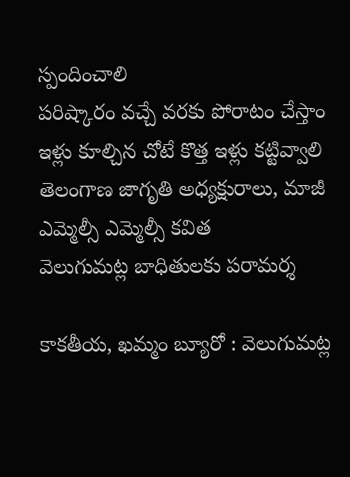స్పందించాలి
పరిష్కారం వచ్చే వరకు పోరాటం చేస్తాం
ఇళ్లు కూల్చిన చోటే కొత్త ఇళ్లు కట్టివ్వాలి
తెలంగాణ జాగృతి అధ్య‌క్షురాలు, మాజీ ఎమ్మెల్సీ ఎమ్మెల్సీ కవిత
వెలుగుమట్ల బాధితులకు ప‌రామ‌ర్శ

కాకతీయ, ఖమ్మం బ్యూరో : వెలుగుమట్ల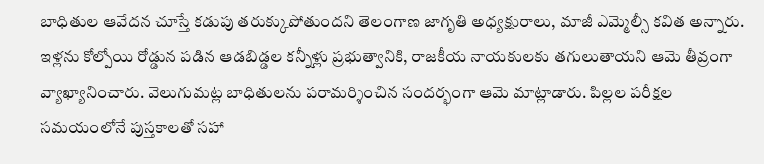బాధితుల ఆవేదన చూస్తే కడుపు తరుక్కుపోతుందని తెలంగాణ జాగృతి అధ్యక్షురాలు, మాజీ ఎమ్మెల్సీ కవిత అన్నారు. ఇళ్లను కోల్పోయి రోడ్డున పడిన ఆడబిడ్డల కన్నీళ్లు ప్రభుత్వానికి, రాజకీయ నాయకులకు తగులుతాయని ఆమె తీవ్రంగా వ్యాఖ్యానించారు. వెలుగుమట్ల బాధితులను పరామర్శించిన సందర్భంగా ఆమె మాట్లాడారు. పిల్లల పరీక్షల సమయంలోనే పుస్తకాలతో సహా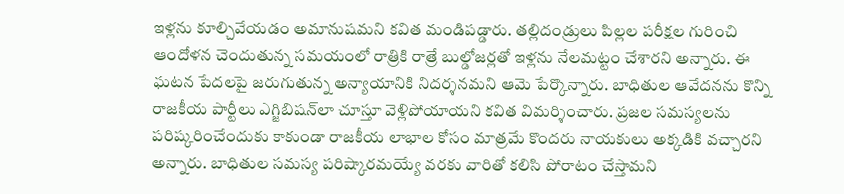ఇళ్లను కూల్చివేయడం అమానుషమని కవిత మండిపడ్డారు. తల్లిదండ్రులు పిల్లల పరీక్షల గురించి ఆందోళన చెందుతున్న సమయంలో రాత్రికి రాత్రే బుల్డోజర్లతో ఇళ్లను నేలమట్టం చేశారని అన్నారు. ఈ ఘటన పేదలపై జరుగుతున్న అన్యాయానికి నిదర్శనమని ఆమె పేర్కొన్నారు. బాధితుల ఆవేదనను కొన్ని రాజకీయ పార్టీలు ఎగ్జిబిషన్‌లా చూస్తూ వెళ్లిపోయాయని కవిత విమర్శించారు. ప్రజల సమస్యలను పరిష్కరించేందుకు కాకుండా రాజకీయ లాభాల కోసం మాత్రమే కొందరు నాయకులు అక్కడికి వచ్చారని అన్నారు. బాధితుల సమస్య పరిష్కారమయ్యే వరకు వారితో కలిసి పోరాటం చేస్తామని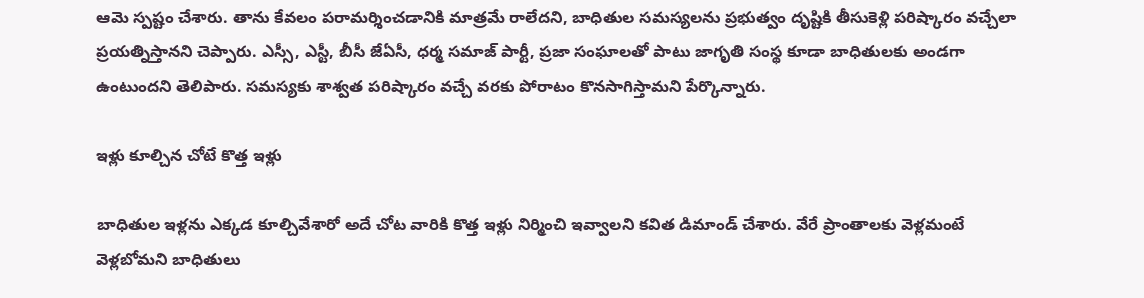ఆమె స్పష్టం చేశారు. తాను కేవలం పరామర్శించడానికి మాత్రమే రాలేదని, బాధితుల సమస్యలను ప్రభుత్వం దృష్టికి తీసుకెళ్లి పరిష్కారం వచ్చేలా ప్రయత్నిస్తానని చెప్పారు. ఎస్సీ, ఎస్టీ, బీసీ జేఏసీ, ధర్మ సమాజ్ పార్టీ, ప్రజా సంఘాలతో పాటు జాగృతి సంస్థ కూడా బాధితులకు అండగా ఉంటుందని తెలిపారు. సమస్యకు శాశ్వత పరిష్కారం వచ్చే వరకు పోరాటం కొనసాగిస్తామని పేర్కొన్నారు.

ఇళ్లు కూల్చిన చోటే కొత్త ఇళ్లు

బాధితుల ఇళ్లను ఎక్కడ కూల్చివేశారో అదే చోట వారికి కొత్త ఇళ్లు నిర్మించి ఇవ్వాలని కవిత డిమాండ్ చేశారు. వేరే ప్రాంతాలకు వెళ్లమంటే వెళ్లబోమని బాధితులు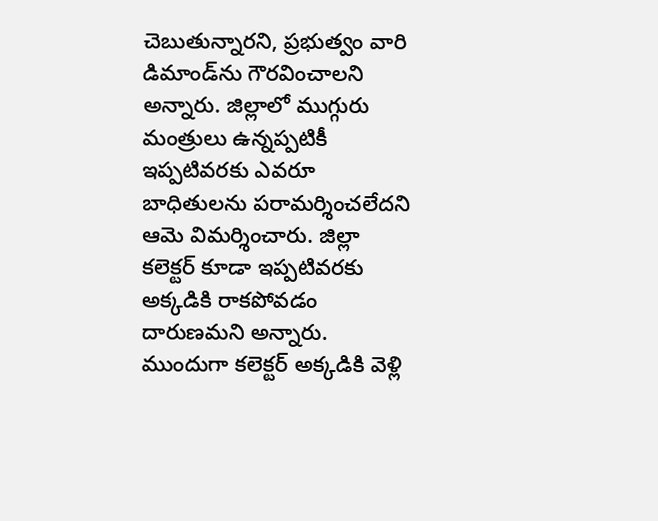చెబుతున్నారని, ప్రభుత్వం వారి డిమాండ్‌ను గౌరవించాలని అన్నారు. జిల్లాలో ముగ్గురు మంత్రులు ఉన్నప్పటికీ ఇప్పటివరకు ఎవరూ బాధితులను పరామర్శించలేదని ఆమె విమర్శించారు. జిల్లా కలెక్టర్ కూడా ఇప్పటివరకు అక్కడికి రాకపోవడం దారుణమని అన్నారు. ముందుగా కలెక్టర్ అక్కడికి వెళ్లి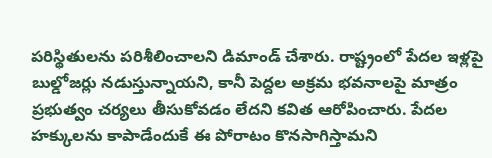పరిస్థితులను పరిశీలించాలని డిమాండ్ చేశారు. రాష్ట్రంలో పేదల ఇళ్లపై బుల్డోజర్లు నడుస్తున్నాయని, కానీ పెద్దల అక్రమ భవనాలపై మాత్రం ప్రభుత్వం చర్యలు తీసుకోవడం లేదని కవిత ఆరోపించారు. పేదల హక్కులను కాపాడేందుకే ఈ పోరాటం కొనసాగిస్తామని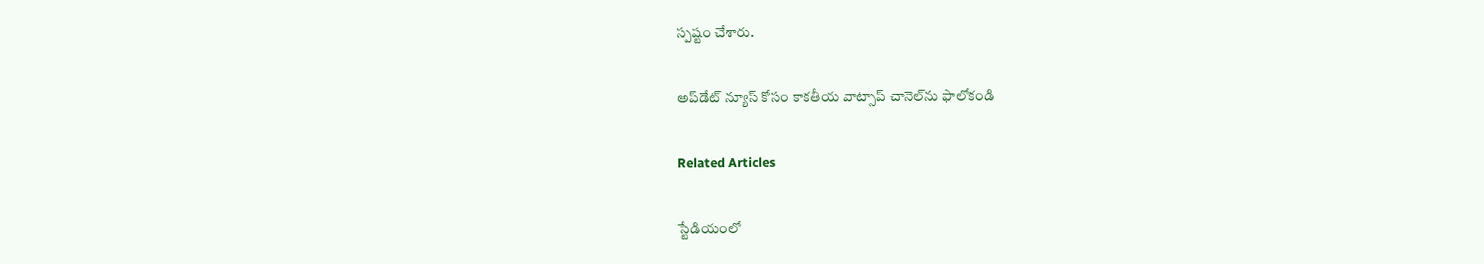స్పష్టం చేశారు.

అప్‌డేట్ న్యూస్ కోసం కాక‌తీయ వాట్సాప్ చానెల్‌ను ఫాలోకండి

Related Articles

స్టేడియంలో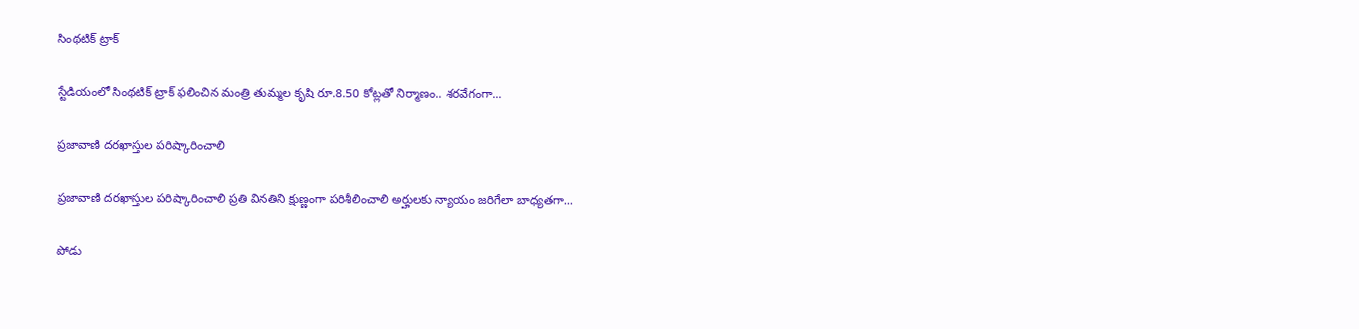సింథటిక్ ట్రాక్

స్టేడియంలో సింథటిక్ ట్రాక్ ఫ‌లించిన మంత్రి తుమ్మల కృషి రూ.8.50 కోట్లతో నిర్మాణం.. శరవేగంగా...

ప్రజావాణి దరఖాస్తుల పరిష్కారించాలి

ప్రజావాణి దరఖాస్తుల పరిష్కారించాలి ప్రతి వినతిని క్షుణ్ణంగా పరిశీలించాలి అర్హులకు న్యాయం జరిగేలా బాధ్యతగా...

పోడు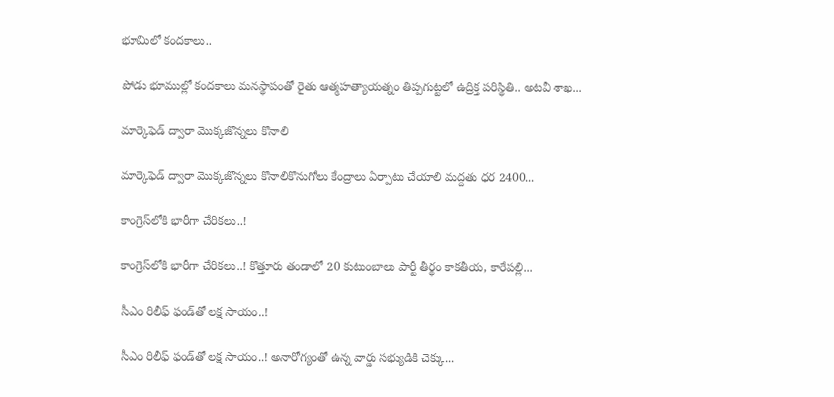భూమిలో కందకాలు..

పోడు భూముల్లో కందకాలు మనస్థాపంతో రైతు ఆత్మహత్యాయత్నం తిప్పగుట్టలో ఉద్రిక్త పరిస్థితి.. అటవీ శాఖ...

మార్కెఫెడ్ ద్వారా మొక్కజొన్నలు కొనాలి

మార్కెఫెడ్ ద్వారా మొక్కజొన్నలు కొనాలికొనుగోలు కేంద్రాలు ఏర్పాటు చేయాలి మద్దతు ధర 2400...

కాంగ్రెస్‌లోకి భారీగా చేరికలు..!

కాంగ్రెస్‌లోకి భారీగా చేరికలు..! కొత్తూరు తండాలో 20 కుటుంబాలు పార్టీ తీర్థం కాకతీయ, కారేపల్లి...

సీఎం రిలీఫ్ ఫండ్‌తో లక్ష సాయం..!

సీఎం రిలీఫ్ ఫండ్‌తో లక్ష సాయం..! అనారోగ్యంతో ఉన్న వార్డు సభ్యుడికి చెక్కు...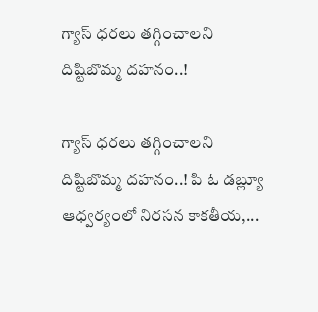గ్యాస్ ధరలు తగ్గించాలని దిష్టిబొమ్మ దహనం..!

గ్యాస్ ధరలు తగ్గించాలని దిష్టిబొమ్మ దహనం..! పి ఓ డబ్ల్యూ ఆధ్వర్యంలో నిరసన కాకతీయ,...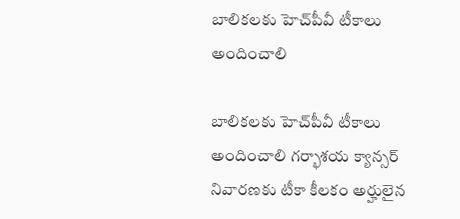బాలికలకు హెచ్‌పీవీ టీకాలు అందించాలి

బాలికలకు హెచ్‌పీవీ టీకాలు అందించాలి గర్భాశయ క్యాన్సర్ నివారణకు టీకా కీలకం అర్హులైన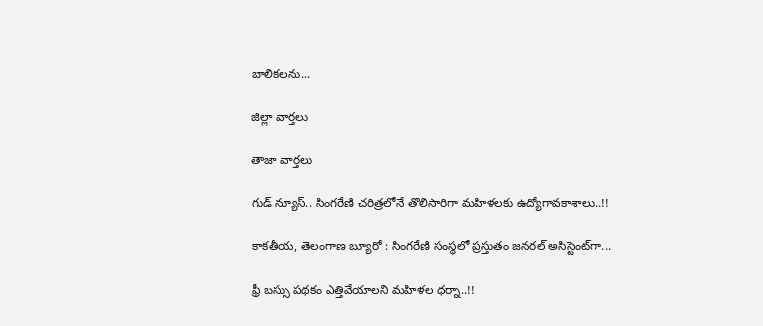బాలికలను...

జిల్లా వార్త‌లు

తాజా వార్త‌లు

గుడ్ న్యూస్.. సింగరేణి చరిత్రలోనే తొలిసారిగా మ‌హిళ‌ల‌కు ఉద్యోగావ‌కాశాలు..!!

కాక‌తీయ‌, తెలంగాణ బ్యూరో : సింగరేణి సంస్థలో ప్రస్తుతం జనరల్ అసిస్టెంట్‌గా...

ఫ్రీ బస్సు పథకం ఎత్తివేయాలని మహిళల ధర్నా..!!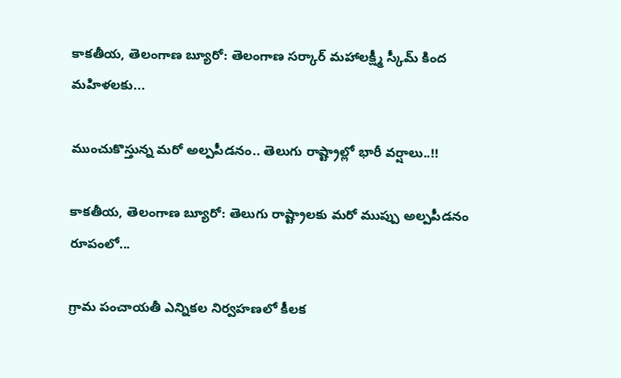కాకతీయ, తెలంగాణ బ్యూరో: తెలంగాణ సర్కార్ మహాలక్ష్మీ స్కీమ్ కింద మహిళలకు...

ముంచుకొస్తున్న మరో అల్పపీడనం.. తెలుగు రాష్ట్రాల్లో భారీ వర్షాలు..!!

కాకతీయ, తెలంగాణ బ్యూరో: తెలుగు రాష్ట్రాలకు మరో ముప్పు అల్పపీడనం రూపంలో...

గ్రామ పంచాయ‌తీ ఎన్నిక‌ల నిర్వ‌హ‌ణ‌లో కీల‌క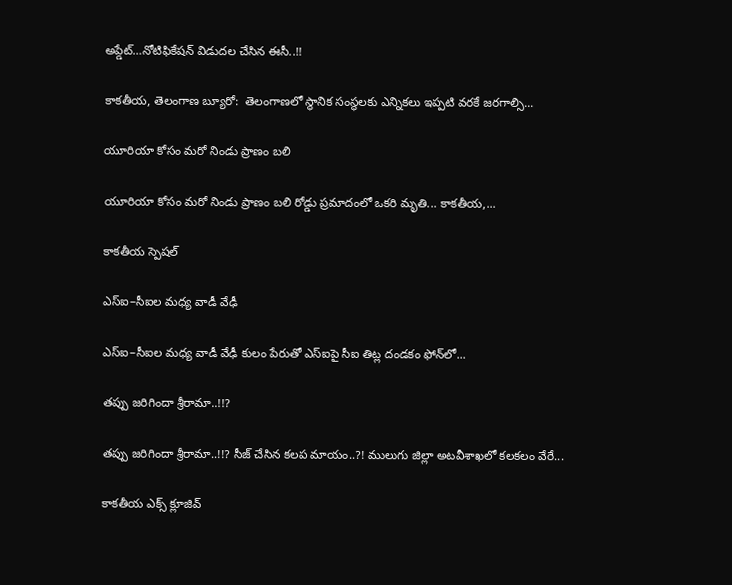అప్డేట్‌…నోటిఫికేషన్ విడుదల చేసిన ఈసీ..!!

కాకతీయ, తెలంగాణ బ్యూరో:  తెలంగాణలో స్థానిక సంస్థలకు ఎన్నికలు ఇప్పటి వరకే జరగాల్సి...

యూరియా కోసం మరో నిండు ప్రాణం బలి

యూరియా కోసం మరో నిండు ప్రాణం బలి రోడ్డు ప్రమాదంలో ఒకరి మృతి... కాకతీయ,...

కాక‌తీయ స్పెష‌ల్‌

ఎస్ఐ–సీఐల మ‌ధ్య వాడీ వేఢీ

ఎస్ఐ–సీఐల మ‌ధ్య వాడీ వేఢీ కులం పేరుతో ఎస్ఐపై సీఐ తిట్ల దండ‌కం ఫోన్‌లో...

త‌ప్పు జ‌రిగిందా శ్రీరామా..!!?

త‌ప్పు జ‌రిగిందా శ్రీరామా..!!? సీజ్ చేసిన క‌ల‌ప‌ మాయం..?! ములుగు జిల్లా అట‌వీశాఖ‌లో క‌ల‌క‌లం వేరే...

కాక‌తీయ ఎక్స్ క్లూజివ్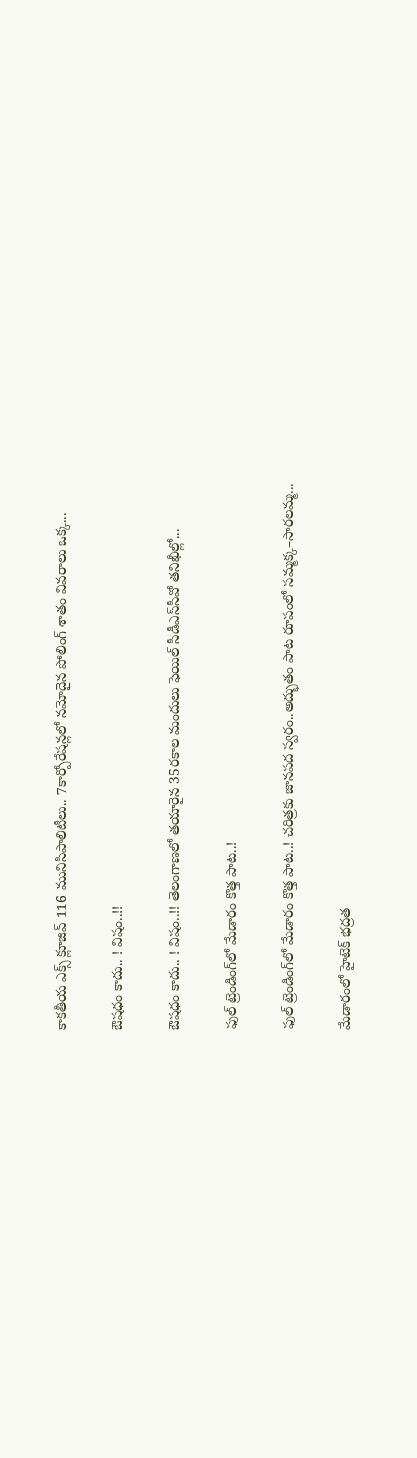కాక‌తీయ ఎక్స్ క్లూజివ్ 116 మునిసిపాలిటీలు.. 7కార్పోరేష‌న్ల‌లో న‌మోదైన పోలింగ్ శాతం వివ‌రాలు ఒక్క...

ఔష‌ధం కాదు.. ! విషం..!!

ఔష‌ధం కాదు.. ! విషం..!! తెలంగాణలో తయారైన 35ర‌కాల మందులు ఫెయిల్‌ సీడీఎస్‌సీవో తనిఖీల్లో...

ఫుల్ ట్రెండింగ్‌లో మేడారం కొత్త పాట..!

ఫుల్ ట్రెండింగ్‌లో మేడారం కొత్త పాట..! చరిత్రకు జానపద స్వరం..అద్భుతం పాట రూపంలో సమ్మక్క–సారలమ్మ...

మేడారంలో హైటెక్ భద్రత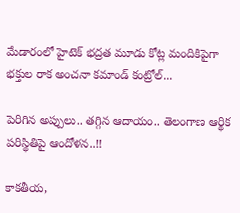మేడారంలో హైటెక్ భద్రత మూడు కోట్ల మందికిపైగా భక్తుల రాక అంచనా కమాండ్ కంట్రోల్...

పెరిగిన అప్పులు.. తగ్గిన ఆదాయం.. తెలంగాణ ఆర్థిక పరిస్థితిపై ఆందోళన..!!

కాకతీయ,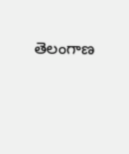తెలంగాణ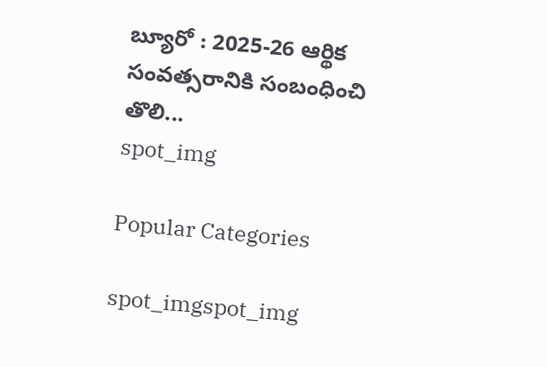బ్యూరో : 2025-26 ఆర్థిక సంవత్సరానికి సంబంధించి తొలి...
spot_img

Popular Categories

spot_imgspot_img